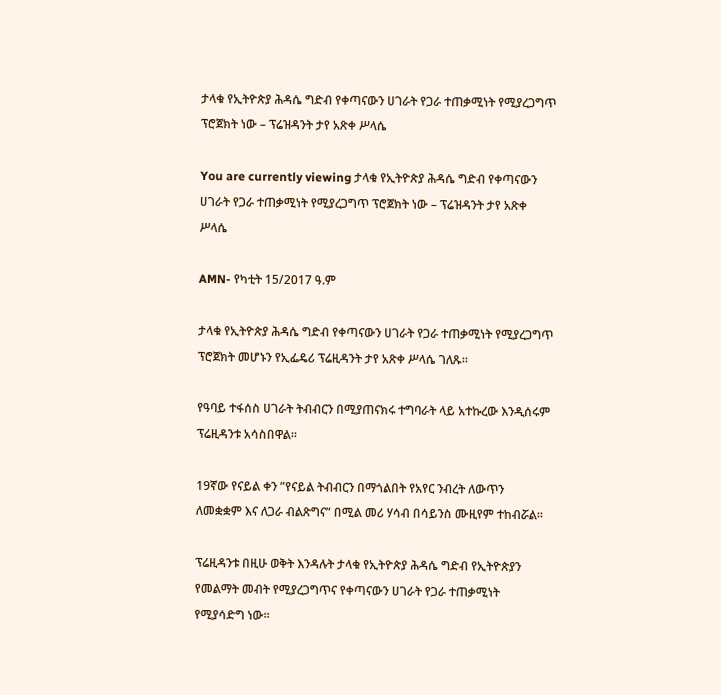ታላቁ የኢትዮጵያ ሕዳሴ ግድብ የቀጣናውን ሀገራት የጋራ ተጠቃሚነት የሚያረጋግጥ ፕሮጀክት ነው – ፕሬዝዳንት ታየ አጽቀ ሥላሴ

You are currently viewing ታላቁ የኢትዮጵያ ሕዳሴ ግድብ የቀጣናውን ሀገራት የጋራ ተጠቃሚነት የሚያረጋግጥ ፕሮጀክት ነው – ፕሬዝዳንት ታየ አጽቀ ሥላሴ

AMN- የካቲት 15/2017 ዓ.ም

ታላቁ የኢትዮጵያ ሕዳሴ ግድብ የቀጣናውን ሀገራት የጋራ ተጠቃሚነት የሚያረጋግጥ ፕሮጀክት መሆኑን የኢፌዴሪ ፕሬዚዳንት ታየ አጽቀ ሥላሴ ገለጹ።

የዓባይ ተፋሰስ ሀገራት ትብብርን በሚያጠናክሩ ተግባራት ላይ አተኩረው እንዲሰሩም ፕሬዚዳንቱ አሳስበዋል።

19ኛው የናይል ቀን ”የናይል ትብብርን በማጎልበት የአየር ንብረት ለውጥን ለመቋቋም እና ለጋራ ብልጽግና” በሚል መሪ ሃሳብ በሳይንስ ሙዚየም ተከብሯል።

ፕሬዚዳንቱ በዚሁ ወቅት እንዳሉት ታላቁ የኢትዮጵያ ሕዳሴ ግድብ የኢትዮጵያን የመልማት መብት የሚያረጋግጥና የቀጣናውን ሀገራት የጋራ ተጠቃሚነት የሚያሳድግ ነው።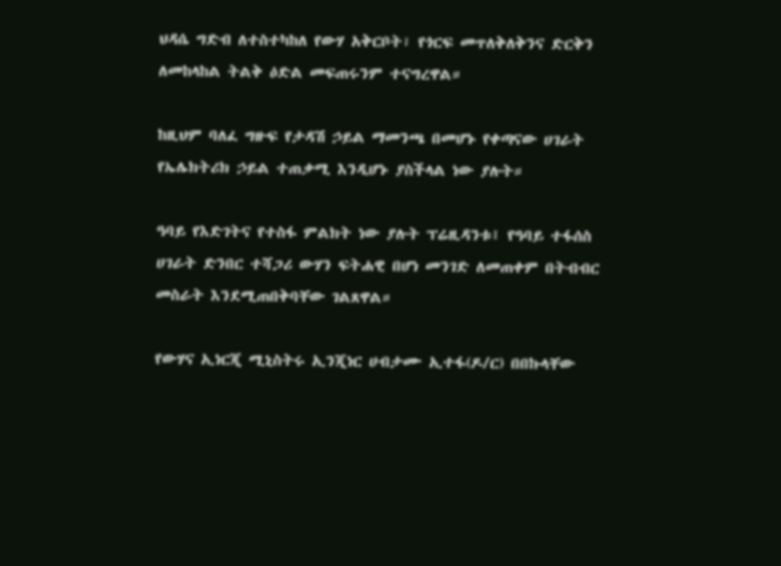ህዳሴ ግድብ ለተስተካከለ የውሃ አቅርቦት፣ የጎርፍ መጥለቅለቅንና ድርቅን ለመከላከል ትልቅ ዕድል መፍጠሩንም ተናግረዋል።

ከዚህም ባለፈ ግዙፍ የታዳሽ ኃይል ማመንጫ በመሆኑ የቀጣናው ሀገራት የኤሌክትሪክ ኃይል ተጠቃሚ እንዲሆኑ ያስችላል ነው ያሉት።

ዓባይ የእድገትና የተስፋ ምልክት ነው ያሉት ፕሬዚዳንቱ፤ የዓባይ ተፋሰስ ሀገራት ድንበር ተሻጋሪ ውሃን ፍትሐዊ በሆነ መንገድ ለመጠቀም በትብብር መስራት እንደሚጠበቅባቸው ገልጸዋል።

የውሃና ኢነርጂ ሚኒስትሩ ኢንጂነር ሀብታሙ ኢተፋ(ዶ/ር) በበኩላቸው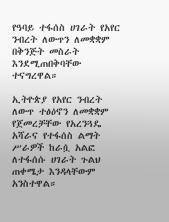የዓባይ ተፋሰስ ሀገራት የአየር ንብረት ለውጥን ለመቋቋም በቅንጅት መስራት እንደሚጠበቅባቸው ተናግረዋል።

ኢትዮጵያ የአየር ንብረት ለውጥ ተፅዕኖን ለመቋቋም የጀመረቻቸው የአረንጓዴ አሻራና የተፋሰስ ልማት ሥራዎች ከራሷ አልፎ ለተፋሰሱ ሀገራት ጉልህ ጠቀሜታ እንዳላቸውም አንስተዋል።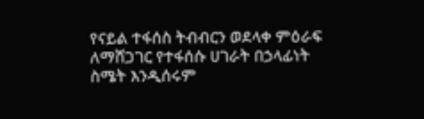የናይል ተፋሰስ ትብብርን ወደላቀ ምዕራፍ ለማሸጋገር የተፋሰሱ ሀገራት በኃላፊነት ስሜት እንዲሰሩም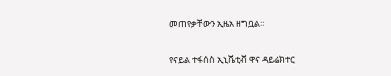መጠየቃቸውን ኢዜአ ዘግቧል።

የናይል ተፋሰስ ኢኒሼቲቭ ዋና ዳይሬክተር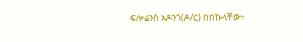ፍሎሬንስ አዶንጎ(ዶ/ር) በበኩላቸው፥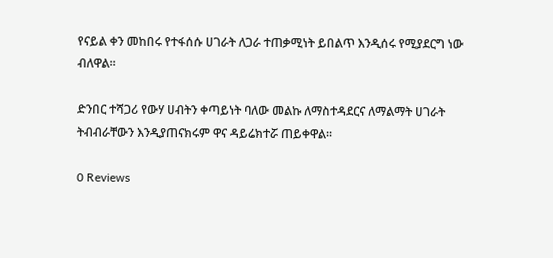የናይል ቀን መከበሩ የተፋሰሱ ሀገራት ለጋራ ተጠቃሚነት ይበልጥ እንዲሰሩ የሚያደርግ ነው ብለዋል።

ድንበር ተሻጋሪ የውሃ ሀብትን ቀጣይነት ባለው መልኩ ለማስተዳደርና ለማልማት ሀገራት ትብብራቸውን እንዲያጠናክሩም ዋና ዳይሬክተሯ ጠይቀዋል።

0 Reviews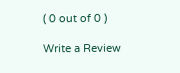( 0 out of 0 )

Write a Review